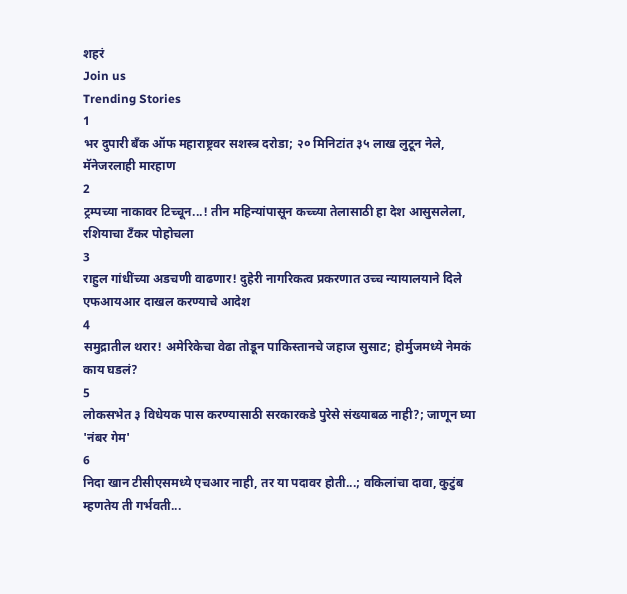शहरं
Join us
Trending Stories
1
भर दुपारी बँक ऑफ महाराष्ट्रवर सशस्त्र दरोडा; २० मिनिटांत ३५ लाख लुटून नेले, मॅनेजरलाही मारहाण
2
ट्रम्पच्या नाकावर टिच्चून...! तीन महिन्यांपासून कच्च्या तेलासाठी हा देश आसुसलेला, रशियाचा टँकर पोहोचला
3
राहुल गांधींच्या अडचणी वाढणार! दुहेरी नागरिकत्व प्रकरणात उच्च न्यायालयाने दिले एफआयआर दाखल करण्याचे आदेश
4
समुद्रातील थरार! अमेरिकेचा वेढा तोडून पाकिस्तानचे जहाज सुसाट; होर्मुजमध्ये नेमकं काय घडलं?
5
लोकसभेत ३ विधेयक पास करण्यासाठी सरकारकडे पुरेसे संख्याबळ नाही?; जाणून घ्या 'नंबर गेम'
6
निदा खान टीसीएसमध्ये एचआर नाही, तर या पदावर होती...; वकिलांचा दावा, कुटुंब म्हणतेय ती गर्भवती...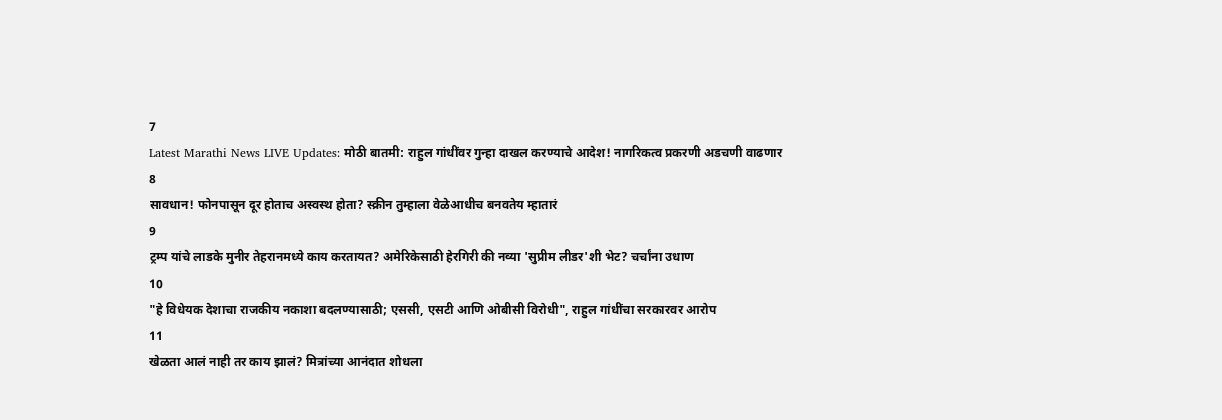7
Latest Marathi News LIVE Updates: मोठी बातमी: राहुल गांधींवर गुन्हा दाखल करण्याचे आदेश! नागरिकत्व प्रकरणी अडचणी वाढणार
8
सावधान! फोनपासून दूर होताच अस्वस्थ होता? स्क्रीन तुम्हाला वेळेआधीच बनवतेय म्हातारं
9
ट्रम्प यांचे लाडके मुनीर तेहरानमध्ये काय करतायत? अमेरिकेसाठी हेरगिरी की नव्या 'सुप्रीम लीडर'शी भेट? चर्चांना उधाण
10
"हे विधेयक देशाचा राजकीय नकाशा बदलण्यासाठी; एससी, एसटी आणि ओबीसी विरोधी", राहुल गांधींचा सरकारवर आरोप
11
खेळता आलं नाही तर काय झालं? मित्रांच्या आनंदात शोधला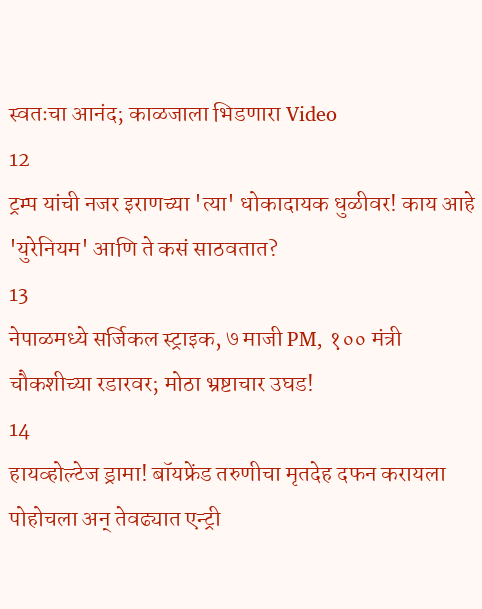स्वतःचा आनंद; काळजाला भिडणारा Video
12
ट्रम्प यांची नजर इराणच्या 'त्या' धोकादायक धुळीवर! काय आहे 'युरेनियम' आणि ते कसं साठवतात?
13
नेपाळमध्ये सर्जिकल स्ट्राइक, ७ माजी PM, १०० मंत्री चौकशीच्या रडारवर; मोठा भ्रष्टाचार उघड!
14
हायव्होल्टेज ड्रामा! बॉयफ्रेंड तरुणीचा मृतदेह दफन करायला पोहोचला अन् तेवढ्यात एन्ट्री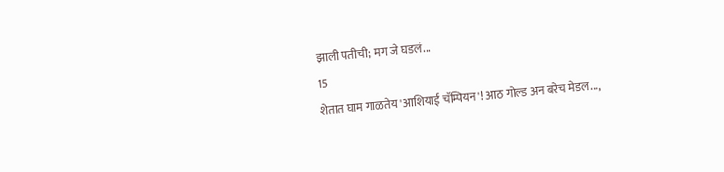झाली पतीची; मग जे घडलं...
15
शेतात घाम गाळतेय 'आशियाई चॅम्पियन'! आठ गोल्ड अन बरेच मेडल...,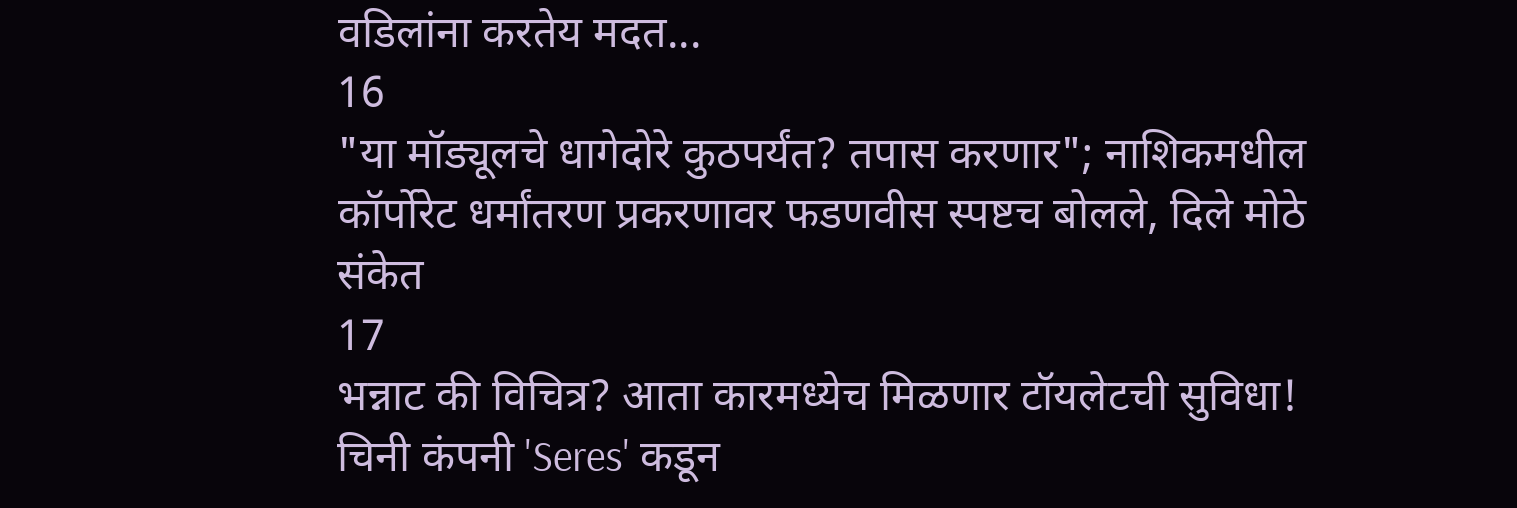वडिलांना करतेय मदत...
16
"या मॉड्यूलचे धागेदोरे कुठपर्यंत? तपास करणार"; नाशिकमधील कॉर्पोरेट धर्मांतरण प्रकरणावर फडणवीस स्पष्टच बोलले, दिले मोठे संकेत
17
भन्नाट की विचित्र? आता कारमध्येच मिळणार टॉयलेटची सुविधा! चिनी कंपनी 'Seres' कडून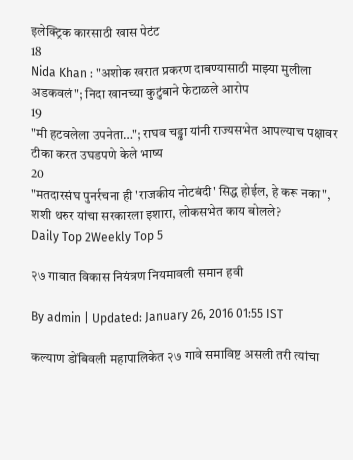इलेक्ट्रिक कारसाठी खास पेटंट
18
Nida Khan : "अशोक खरात प्रकरण दाबण्यासाठी माझ्या मुलीला अडकवलं"; निदा खानच्या कुटुंबाने फेटाळले आरोप
19
"मी हटवलेला उपनेता…"; राघव चड्ढा यांनी राज्यसभेत आपल्याच पक्षावर टीका करत उघडपणे केले भाष्य
20
"मतदारसंघ पुनर्रचना ही 'राजकीय नोटबंदी' सिद्ध होईल, हे करू नका", शशी थरुर यांचा सरकारला इशारा, लोकसभेत काय बोलले?
Daily Top 2Weekly Top 5

२७ गावात विकास नियंत्रण नियमावली समान हवी

By admin | Updated: January 26, 2016 01:55 IST

कल्याण डोंबिवली महापालिकेत २७ गावे समाविष्ट असली तरी त्यांचा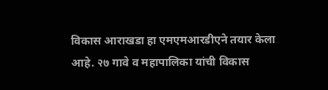विकास आराखडा हा एमएमआरडीएने तयार केला आहे. २७ गावे व महापालिका यांची विकास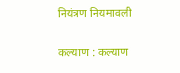नियंत्रण नियमावली

कल्याण : कल्याण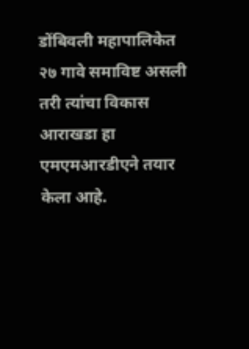डोंबिवली महापालिकेत २७ गावे समाविष्ट असली तरी त्यांचा विकास आराखडा हा एमएमआरडीएने तयार केला आहे.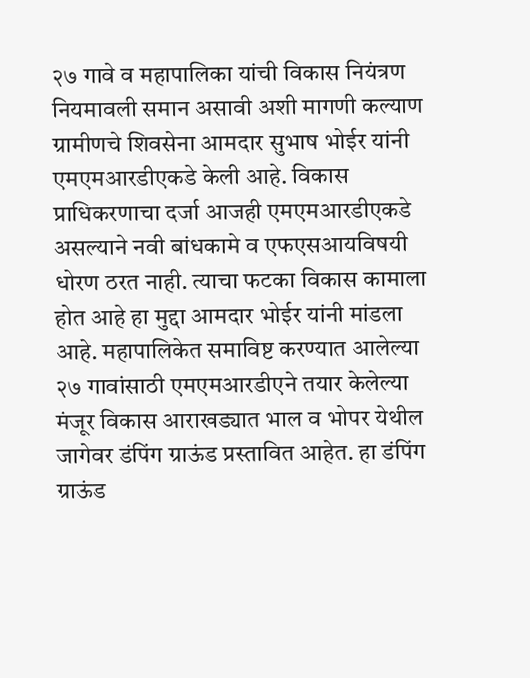२७ गावे व महापालिका यांची विकास नियंत्रण नियमावली समान असावी अशी मागणी कल्याण ग्रामीणचे शिवसेना आमदार सुभाष भोईर यांनी एमएमआरडीएकडे केली आहे. विकास प्राधिकरणाचा दर्जा आजही एमएमआरडीएकडे असल्याने नवी बांधकामे व एफएसआयविषयी धोरण ठरत नाही. त्याचा फटका विकास कामाला होत आहे हा मुद्दा आमदार भोईर यांनी मांडला आहे. महापालिकेत समाविष्ट करण्यात आलेल्या २७ गावांसाठी एमएमआरडीएने तयार केलेल्या मंजूर विकास आराखड्यात भाल व भोपर येथील जागेवर डंपिंग ग्राऊंड प्रस्तावित आहेत. हा डंपिंग ग्राऊंड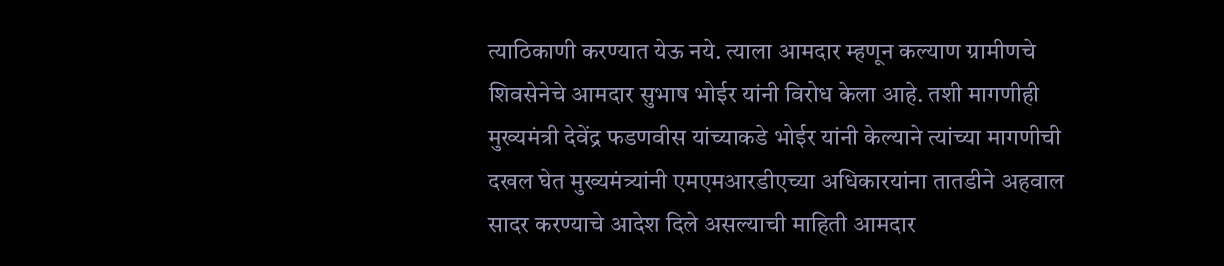त्याठिकाणी करण्यात येऊ नये. त्याला आमदार म्हणून कल्याण ग्रामीणचे शिवसेनेचे आमदार सुभाष भोईर यांनी विरोध केला आहे. तशी मागणीही मुख्यमंत्री देवेंद्र फडणवीस यांच्याकडे भोईर यांनी केल्याने त्यांच्या मागणीची दखल घेत मुख्यमंत्र्यांनी एमएमआरडीएच्या अधिकारयांना तातडीने अहवाल सादर करण्याचे आदेश दिले असल्याची माहिती आमदार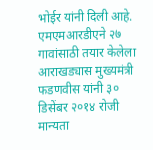भोईर यांनी दिली आहे. एमएमआरडीएने २७ गावांसाठी तयार केलेला आराखड्यास मुख्यमंत्री फडणवीस यांनी ३० डिसेंबर २०१४ रोजी मान्यता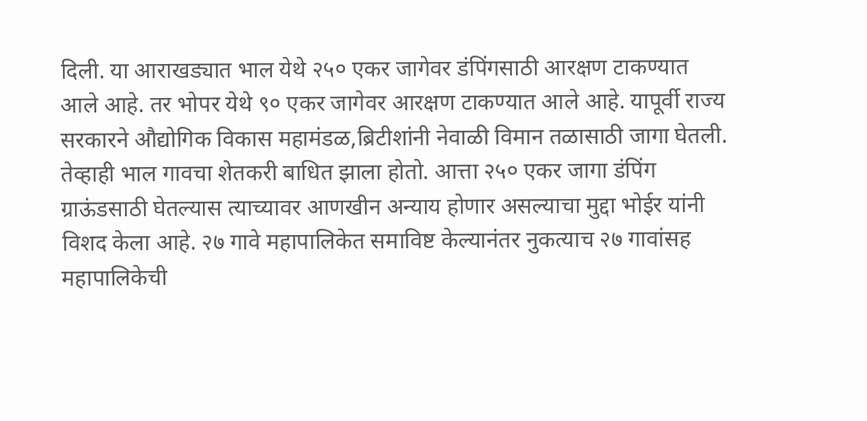दिली. या आराखड्यात भाल येथे २५० एकर जागेवर डंपिंगसाठी आरक्षण टाकण्यात आले आहे. तर भोपर येथे ९० एकर जागेवर आरक्षण टाकण्यात आले आहे. यापूर्वी राज्य सरकारने औद्योगिक विकास महामंडळ,ब्रिटीशांनी नेवाळी विमान तळासाठी जागा घेतली. तेव्हाही भाल गावचा शेतकरी बाधित झाला होतो. आत्ता २५० एकर जागा डंपिंग ग्राऊंडसाठी घेतल्यास त्याच्यावर आणखीन अन्याय होणार असल्याचा मुद्दा भोईर यांनी विशद केला आहे. २७ गावे महापालिकेत समाविष्ट केल्यानंतर नुकत्याच २७ गावांसह महापालिकेची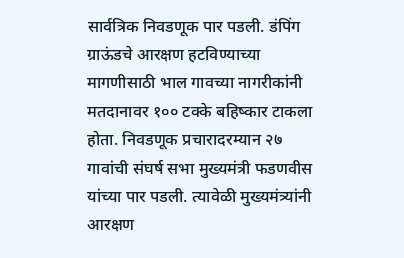सार्वत्रिक निवडणूक पार पडली. डंपिंग ग्राऊंडचे आरक्षण हटविण्याच्या मागणीसाठी भाल गावच्या नागरीकांनी मतदानावर १०० टक्के बहिष्कार टाकला होता. निवडणूक प्रचारादरम्यान २७ गावांची संघर्ष सभा मुख्यमंत्री फडणवीस यांच्या पार पडली. त्यावेळी मुख्यमंत्र्यांनी आरक्षण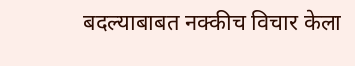बदल्याबाबत नक्कीच विचार केला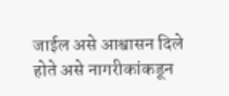जाईल असे आश्वासन दिले होते असे नागरीकांकडून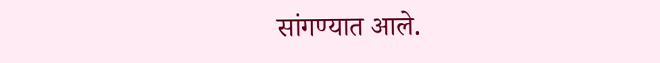सांगण्यात आले.